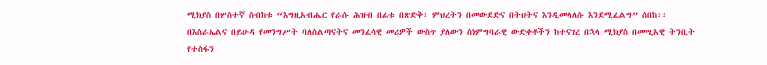ሚክያስ በሦስተኛ ስብከቱ “እግዚአብሔር የራሱ ሕዝብ በፊቱ በጽድቅ፣ ምህረትን በመውደድና በትህትና እንዲመላለሱ እንደሚፈልግ” ሰበከ፡፡ በእስራኤልና በይሁዳ የመንግሥት ባለስልጣናትና መንፈሳዊ መሪዎች ውስጥ ያለውን ስነምግባራዊ ውድቀቶችን ከተናገረ በኋላ ሚክያስ በመሢአዊ ትንቢት የተስፋን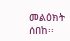መልዕክት ሰበከ፡፡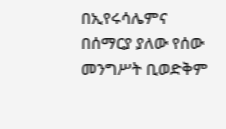በኢየሩሳሌምና በሰማርያ ያለው የሰው መንግሥት ቢወድቅም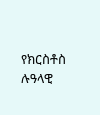የክርስቶስ ሉዓላዊ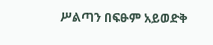ሥልጣን በፍፁም አይወድቅ